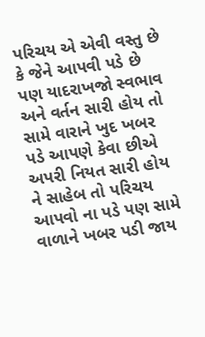પરિચય એ એવી વસ્તુ છે કે જેને આપવી પડે છે પણ યાદરાખજો સ્વભાવ અને વર્તન સારી હોય તો સામે વારાને ખુદ ખબર પડે આપણે કેવા છીએ અપરી નિયત સારી હોય ને સાહેબ તો પરિચય આપવો ના પડે પણ સામે વાળાને ખબર પડી જાય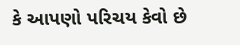કે આપણો પરિચય કેવો છે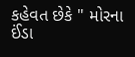કહેવત છેકે " મોરના ઈંડા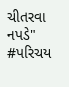ચીતરવા નપડે"
#પરિચય